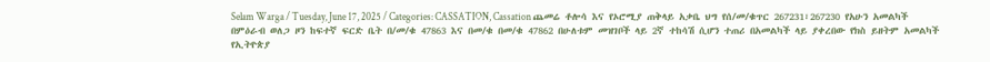Selam Warga / Tuesday, June 17, 2025 / Categories: CASSATION, Cassation ጨመሬ ቶሎሳ እና የኦሮሚያ ጠቅላይ አቃቤ ህግ የሰ/መ/ቁጥር 267231፣267230 የአሁን አመልካች በምዕራብ ወለጋ ዞን ከፍተኛ ፍርድ ቤት በ/መ/ቁ 47863 እና በመ/ቁ በመ/ቁ 47862 በሁለቱም መዝገቦች ላይ 2ኛ ተከሳሽ ሲሆን ተጠሪ በአመልካች ላይ ያቀረበው የክስ ይዘትም አመልካች የኢትዮጵያ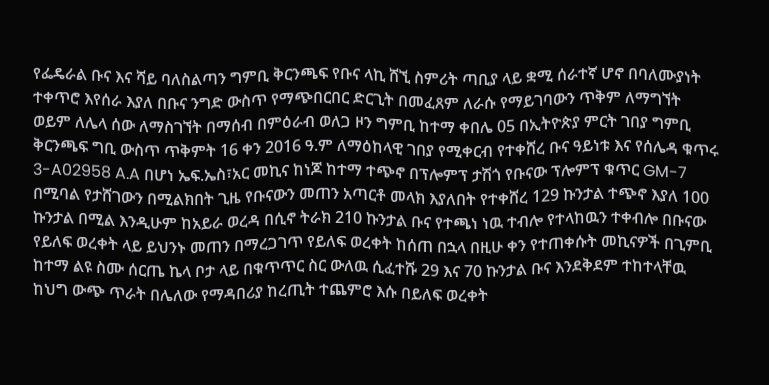የፌዴራል ቡና እና ሻይ ባለስልጣን ግምቢ ቅርንጫፍ የቡና ላኪ ሸኚ ስምሪት ጣቢያ ላይ ቋሚ ሰራተኛ ሆኖ በባለሙያነት ተቀጥሮ እየሰራ እያለ በቡና ንግድ ውስጥ የማጭበርበር ድርጊት በመፈጸም ለራሱ የማይገባውን ጥቅም ለማግኘት ወይም ለሌላ ሰው ለማስገኘት በማሰብ በምዕራብ ወለጋ ዞን ግምቢ ከተማ ቀበሌ 05 በኢትዮጵያ ምርት ገበያ ግምቢ ቅርንጫፍ ግቢ ውስጥ ጥቅምት 16 ቀን 2016 ዓ.ም ለማዕከላዊ ገበያ የሚቀርብ የተቀሸረ ቡና ዓይነቱ እና የሰሌዳ ቁጥሩ 3-A02958 A.A በሆነ ኤፍ.ኤስ፣አር መኪና ከነጆ ከተማ ተጭኖ በፕሎምፕ ታሽጎ የቡናው ፕሎምፕ ቁጥር GM-7 በሚባል የታሸገውን በሚልክበት ጊዜ የቡናውን መጠን አጣርቶ መላክ እያለበት የተቀሸረ 129 ኩንታል ተጭኖ እያለ 100 ኩንታል በሚል እንዲሁም ከአይራ ወረዳ በሲኖ ትራክ 210 ኩንታል ቡና የተጫነ ነዉ ተብሎ የተላከዉን ተቀብሎ በቡናው የይለፍ ወረቀት ላይ ይህንኑ መጠን በማረጋገጥ የይለፍ ወረቀት ከሰጠ በኋላ በዚሁ ቀን የተጠቀሱት መኪናዎች በጊምቢ ከተማ ልዩ ስሙ ሰርጤ ኬላ ቦታ ላይ በቁጥጥር ስር ውለዉ ሲፈተሹ 29 እና 70 ኩንታል ቡና እንደቅደም ተከተላቸዉ ከህግ ውጭ ጥራት በሌለው የማዳበሪያ ከረጢት ተጨምሮ እሱ በይለፍ ወረቀት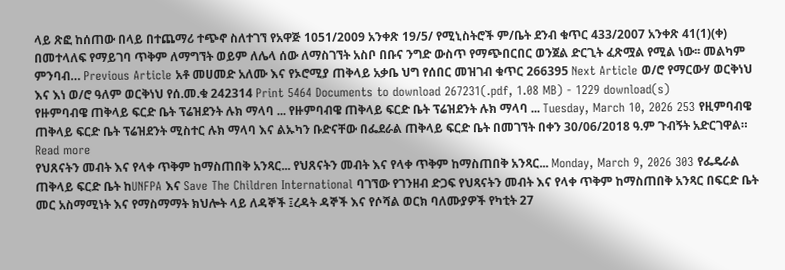ላይ ጽፎ ከሰጠው በላይ በተጨማሪ ተጭኖ ስለተገኘ የአዋጅ 1051/2009 አንቀጽ 19/5/ የሚኒስትሮች ም/ቤት ደንብ ቁጥር 433/2007 አንቀጽ 41(1)(ቀ) በመተላለፍ የማይገባ ጥቅም ለማግኘት ወይም ለሌላ ሰው ለማስገኘት አስቦ በቡና ንግድ ውስጥ የማጭበርበር ወንጀል ድርጊት ፈጽሟል የሚል ነው፡፡ መልካም ምንባብ… Previous Article አቶ መሀመድ አለሙ እና የኦሮሚያ ጠቅላይ አቃቤ ህግ የሰበር መዝገብ ቁጥር 266395 Next Article ወ/ሮ የማርውሃ ወርቅነህ እና እነ ወ/ሮ ዓለም ወርቅነህ የሰ.መ.ቁ 242314 Print 5464 Documents to download 267231(.pdf, 1.08 MB) - 1229 download(s)
የዙምባብዌ ጠቅላይ ፍርድ ቤት ፕሬዝደንት ሉክ ማላባ ... የዙምባብዌ ጠቅላይ ፍርድ ቤት ፕሬዝደንት ሉክ ማላባ ... Tuesday, March 10, 2026 253 የዚምባብዌ ጠቅላይ ፍርድ ቤት ፕሬዝደንት ሚስተር ሉክ ማላባ እና ልኡካን ቡድናቸው በፌደራል ጠቅላይ ፍርድ ቤት በመገኘት በቀን 30/06/2018 ዓ.ም ጉብኝት አድርገዋል። Read more
የህጸናትን መብት እና የላቀ ጥቅም ከማስጠበቅ አንጻር... የህጸናትን መብት እና የላቀ ጥቅም ከማስጠበቅ አንጻር... Monday, March 9, 2026 303 የፌዴራል ጠቅላይ ፍርድ ቤት ከUNFPA እና Save The Children International ባገኘው የገንዘብ ድጋፍ የህጻናትን መብት እና የላቀ ጥቅም ከማስጠበቅ አንጻር በፍርድ ቤት መር አስማሚነት እና የማስማማት ክህሎት ላይ ለዳኞች ፤ረዳት ዳኞች እና የሶሻል ወርክ ባለሙያዎች የካቲት 27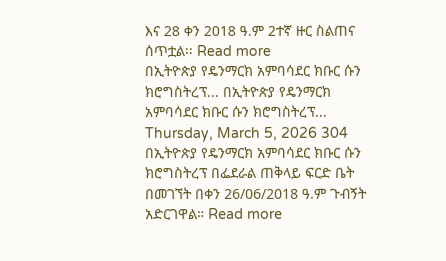እና 28 ቀን 2018 ዓ.ም 2ተኛ ዙር ስልጠና ሰጥቷል፡፡ Read more
በኢትዮጵያ የዴንማርክ አምባሳደር ክቡር ሱን ክሮግስትረፕ... በኢትዮጵያ የዴንማርክ አምባሳደር ክቡር ሱን ክሮግስትረፕ... Thursday, March 5, 2026 304 በኢትዮጵያ የዴንማርክ አምባሳደር ክቡር ሱን ክሮግስትረፕ በፌደራል ጠቅላይ ፍርድ ቤት በመገኘት በቀን 26/06/2018 ዓ.ም ጉብኝት አድርገዋል። Read more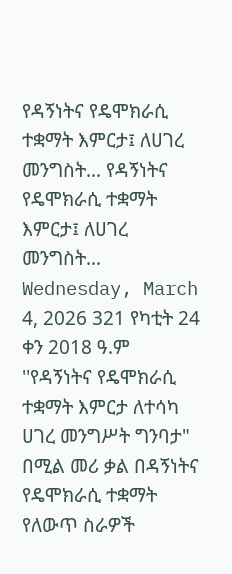የዳኝነትና የዴሞክራሲ ተቋማት እምርታ፤ ለሀገረ መንግስት... የዳኝነትና የዴሞክራሲ ተቋማት እምርታ፤ ለሀገረ መንግስት... Wednesday, March 4, 2026 321 የካቲት 24 ቀን 2018 ዓ.ም ''የዳኝነትና የዴሞክራሲ ተቋማት እምርታ ለተሳካ ሀገረ መንግሥት ግንባታ" በሚል መሪ ቃል በዳኝነትና የዴሞክራሲ ተቋማት የለውጥ ስራዎች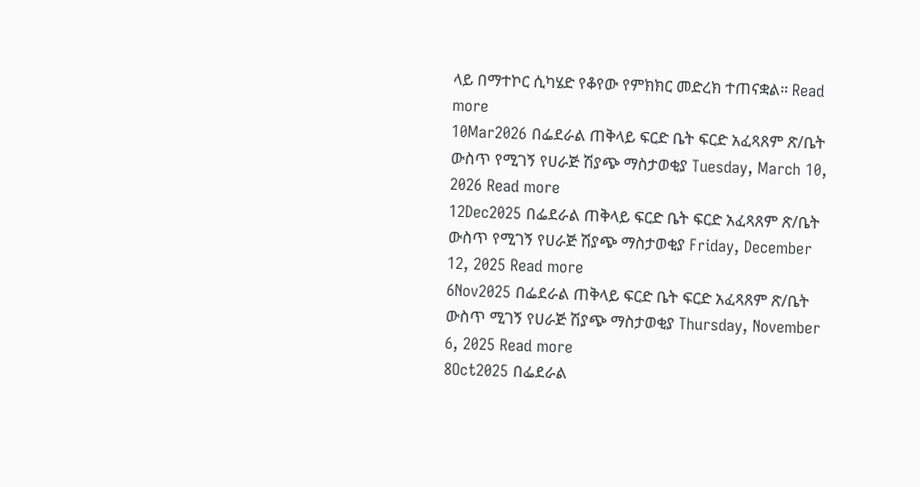ላይ በማተኮር ሲካሄድ የቆየው የምክክር መድረክ ተጠናቋል። Read more
10Mar2026 በፌደራል ጠቅላይ ፍርድ ቤት ፍርድ አፈጻጸም ጽ/ቤት ውስጥ የሚገኝ የሀራጅ ሽያጭ ማስታወቂያ Tuesday, March 10, 2026 Read more
12Dec2025 በፌደራል ጠቅላይ ፍርድ ቤት ፍርድ አፈጻጸም ጽ/ቤት ውስጥ የሚገኝ የሀራጅ ሽያጭ ማስታወቂያ Friday, December 12, 2025 Read more
6Nov2025 በፌደራል ጠቅላይ ፍርድ ቤት ፍርድ አፈጻጸም ጽ/ቤት ውስጥ ሚገኝ የሀራጅ ሽያጭ ማስታወቂያ Thursday, November 6, 2025 Read more
8Oct2025 በፌደራል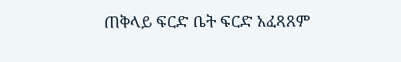ጠቅላይ ፍርድ ቤት ፍርድ አፈጻጸም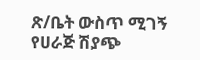ጽ/ቤት ውስጥ ሚገኝ የሀራጅ ሽያጭ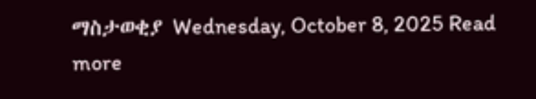ማስታወቂያ Wednesday, October 8, 2025 Read more